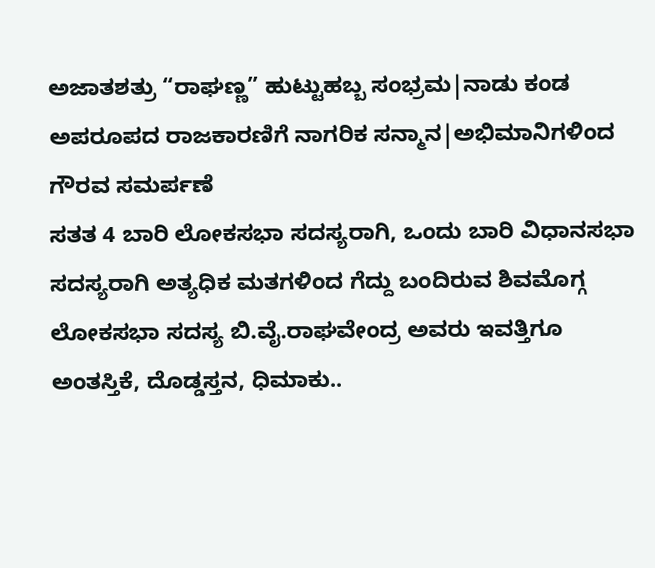ಅಜಾತಶತ್ರು “ರಾಘಣ್ಣ” ಹುಟ್ಟುಹಬ್ಬ ಸಂಭ್ರಮ|ನಾಡು ಕಂಡ ಅಪರೂಪದ ರಾಜಕಾರಣಿಗೆ ನಾಗರಿಕ ಸನ್ಮಾನ|ಅಭಿಮಾನಿಗಳಿಂದ ಗೌರವ ಸಮರ್ಪಣೆ
ಸತತ 4 ಬಾರಿ ಲೋಕಸಭಾ ಸದಸ್ಯರಾಗಿ, ಒಂದು ಬಾರಿ ವಿಧಾನಸಭಾ ಸದಸ್ಯರಾಗಿ ಅತ್ಯಧಿಕ ಮತಗಳಿಂದ ಗೆದ್ದು ಬಂದಿರುವ ಶಿವಮೊಗ್ಗ ಲೋಕಸಭಾ ಸದಸ್ಯ ಬಿ.ವೈ.ರಾಘವೇಂದ್ರ ಅವರು ಇವತ್ತಿಗೂ ಅಂತಸ್ತಿಕೆ, ದೊಡ್ಡಸ್ತನ, ಧಿಮಾಕು..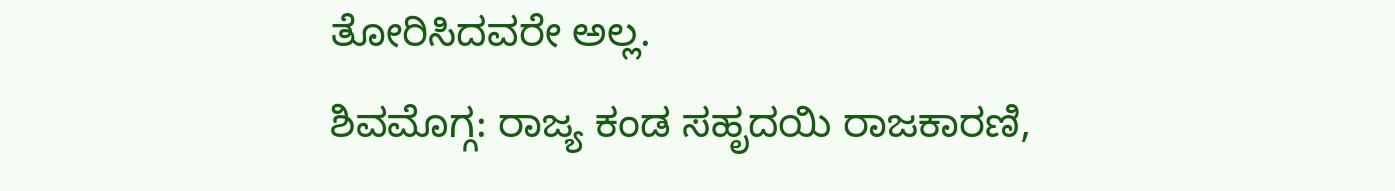ತೋರಿಸಿದವರೇ ಅಲ್ಲ.
ಶಿವಮೊಗ್ಗ: ರಾಜ್ಯ ಕಂಡ ಸಹೃದಯಿ ರಾಜಕಾರಣಿ,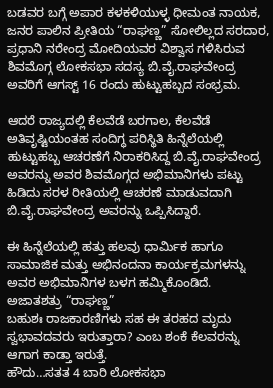ಬಡವರ ಬಗ್ಗೆ ಅಪಾರ ಕಳಕಳಿಯುಳ್ಳ ಧೀಮಂತ ನಾಯಕ, ಜನರ ಪಾಲಿನ ಪ್ರೀತಿಯ “ರಾಘಣ್ಣ” ಸೋಲಿಲ್ಲದ ಸರದಾರ, ಪ್ರಧಾನಿ ನರೇಂದ್ರ ಮೋದಿಯವರ ವಿಶ್ವಾಸ ಗಳಿಸಿರುವ ಶಿವಮೊಗ್ಗ ಲೋಕಸಭಾ ಸದಸ್ಯ ಬಿ.ವೈ.ರಾಘವೇಂದ್ರ ಅವರಿಗೆ ಆಗಸ್ಟ್ 16 ರಂದು ಹುಟ್ಟುಹಬ್ಬದ ಸಂಭ್ರಮ.

ಆದರೆ ರಾಜ್ಯದಲ್ಲಿ ಕೆಲವೆಡೆ ಬರಗಾಲ, ಕೆಲವೆಡೆ ಅತಿವೃಷ್ಟಿಯಂತಹ ಸಂದಿಗ್ಧ ಪರಿಸ್ಥಿತಿ ಹಿನ್ನೆಲೆಯಲ್ಲಿ ಹುಟ್ಟುಹಬ್ಬ ಆಚರಣೆಗೆ ನಿರಾಕರಿಸಿದ್ದ ಬಿ.ವೈ.ರಾಘವೇಂದ್ರ ಅವರನ್ನು ಅವರ ಶಿವಮೊಗ್ಗದ ಅಭಿಮಾನಿಗಳು ಪಟ್ಟು ಹಿಡಿದು ಸರಳ ರೀತಿಯಲ್ಲಿ ಆಚರಣೆ ಮಾಡುವದಾಗಿ ಬಿ.ವೈ.ರಾಘವೇಂದ್ರ ಅವರನ್ನು ಒಪ್ಪಿಸಿದ್ದಾರೆ.

ಈ ಹಿನ್ನೆಲೆಯಲ್ಲಿ ಹತ್ತು ಹಲವು ಧಾರ್ಮಿಕ ಹಾಗೂ ಸಾಮಾಜಿಕ ಮತ್ತು ಅಭಿನಂದನಾ ಕಾರ್ಯಕ್ರಮಗಳನ್ನು ಅವರ ಅಭಿಮಾನಿಗಳ ಬಳಗ ಹಮ್ಮಿಕೊಂಡಿದೆ.
ಅಜಾತಶತ್ರು “ರಾಘಣ್ಣ”
ಬಹುಶಃ ರಾಜಕಾರಣಿಗಳು ಸಹ ಈ ತರಹದ ಮೃದು ಸ್ವಭಾವದವರು ಇರುತ್ತಾರಾ? ಎಂಬ ಶಂಕೆ ಕೆಲವರನ್ನು ಆಗಾಗ ಕಾಡ್ತಾ ಇರುತ್ತೆ.
ಹೌದು…ಸತತ 4 ಬಾರಿ ಲೋಕಸಭಾ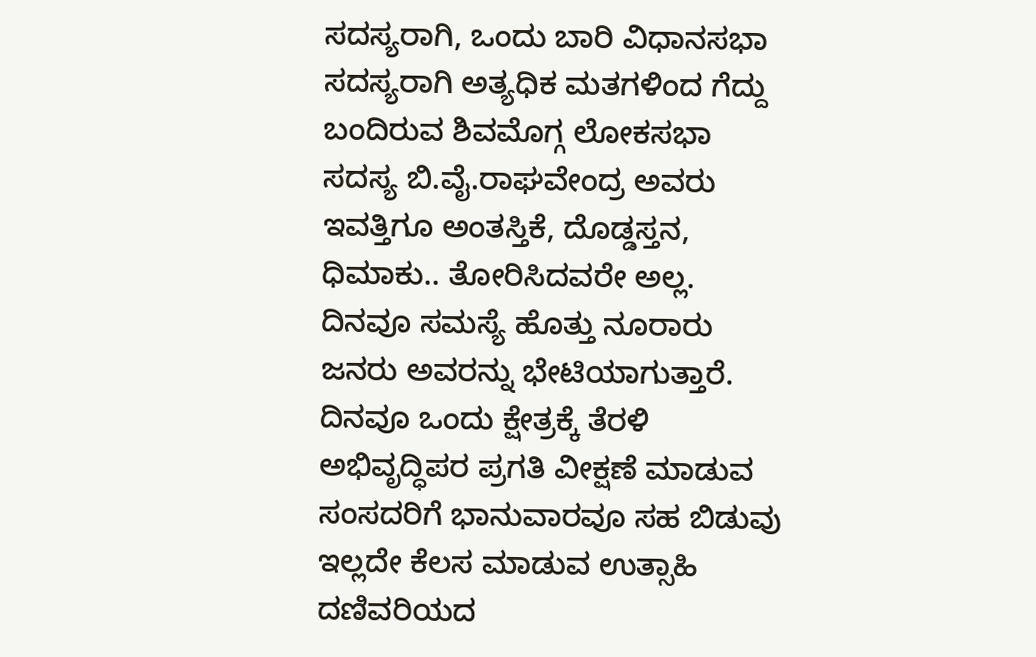ಸದಸ್ಯರಾಗಿ, ಒಂದು ಬಾರಿ ವಿಧಾನಸಭಾ ಸದಸ್ಯರಾಗಿ ಅತ್ಯಧಿಕ ಮತಗಳಿಂದ ಗೆದ್ದು ಬಂದಿರುವ ಶಿವಮೊಗ್ಗ ಲೋಕಸಭಾ ಸದಸ್ಯ ಬಿ.ವೈ.ರಾಘವೇಂದ್ರ ಅವರು ಇವತ್ತಿಗೂ ಅಂತಸ್ತಿಕೆ, ದೊಡ್ಡಸ್ತನ, ಧಿಮಾಕು.. ತೋರಿಸಿದವರೇ ಅಲ್ಲ.
ದಿನವೂ ಸಮಸ್ಯೆ ಹೊತ್ತು ನೂರಾರು ಜನರು ಅವರನ್ನು ಭೇಟಿಯಾಗುತ್ತಾರೆ. ದಿನವೂ ಒಂದು ಕ್ಷೇತ್ರಕ್ಕೆ ತೆರಳಿ ಅಭಿವೃದ್ಧಿಪರ ಪ್ರಗತಿ ವೀಕ್ಷಣೆ ಮಾಡುವ ಸಂಸದರಿಗೆ ಭಾನುವಾರವೂ ಸಹ ಬಿಡುವು ಇಲ್ಲದೇ ಕೆಲಸ ಮಾಡುವ ಉತ್ಸಾಹಿ ದಣಿವರಿಯದ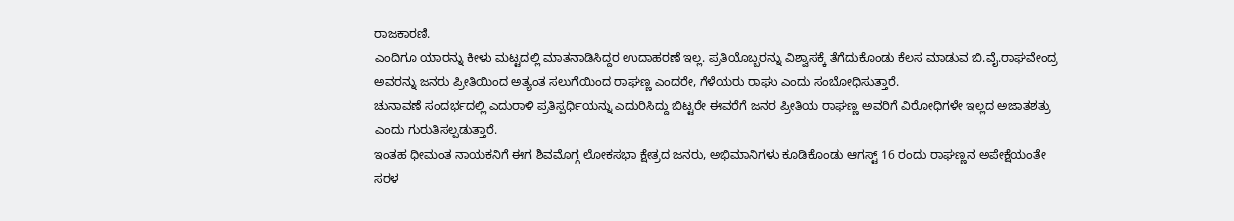ರಾಜಕಾರಣಿ.
ಎಂದಿಗೂ ಯಾರನ್ನು ಕೀಳು ಮಟ್ಟದಲ್ಲಿ ಮಾತನಾಡಿಸಿದ್ದರ ಉದಾಹರಣೆ ಇಲ್ಲ. ಪ್ರತಿಯೊಬ್ಬರನ್ನು ವಿಶ್ವಾಸಕ್ಕೆ ತೆಗೆದುಕೊಂಡು ಕೆಲಸ ಮಾಡುವ ಬಿ.ವೈ.ರಾಘವೇಂದ್ರ ಅವರನ್ನು ಜನರು ಪ್ರೀತಿಯಿಂದ ಅತ್ಯಂತ ಸಲುಗೆಯಿಂದ ರಾಘಣ್ಣ ಎಂದರೇ, ಗೆಳೆಯರು ರಾಘು ಎಂದು ಸಂಬೋಧಿಸುತ್ತಾರೆ.
ಚುನಾವಣೆ ಸಂದರ್ಭದಲ್ಲಿ ಎದುರಾಳಿ ಪ್ರತಿಸ್ಪರ್ಧಿಯನ್ನು ಎದುರಿಸಿದ್ದು ಬಿಟ್ಟರೇ ಈವರೆಗೆ ಜನರ ಪ್ರೀತಿಯ ರಾಘಣ್ಣ ಅವರಿಗೆ ವಿರೋಧಿಗಳೇ ಇಲ್ಲದ ಅಜಾತಶತ್ರು ಎಂದು ಗುರುತಿಸಲ್ಪಡುತ್ತಾರೆ.
ಇಂತಹ ಧೀಮಂತ ನಾಯಕನಿಗೆ ಈಗ ಶಿವಮೊಗ್ಗ ಲೋಕಸಭಾ ಕ್ಷೇತ್ರದ ಜನರು, ಅಭಿಮಾನಿಗಳು ಕೂಡಿಕೊಂಡು ಆಗಸ್ಟ್ 16 ರಂದು ರಾಘಣ್ಣನ ಅಪೇಕ್ಷೆಯಂತೇ ಸರಳ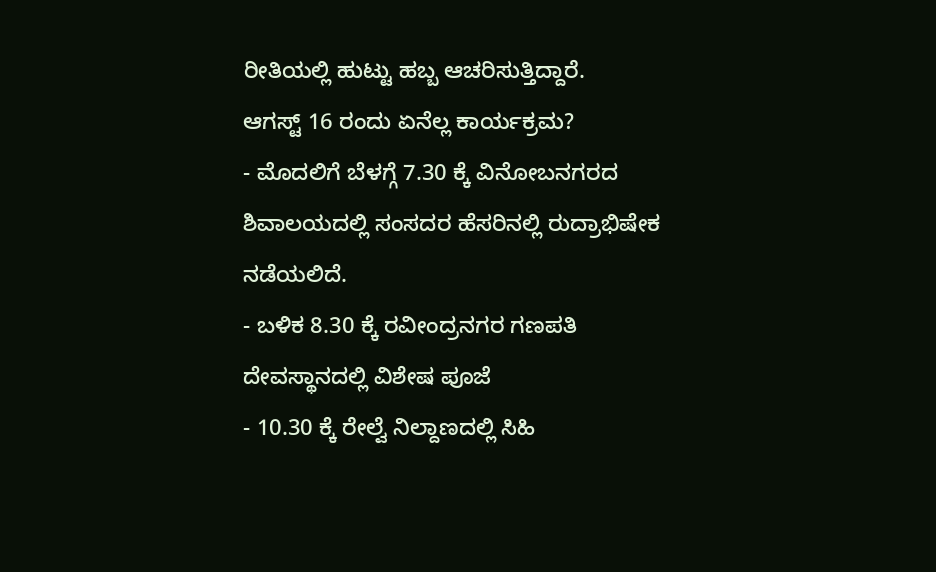ರೀತಿಯಲ್ಲಿ ಹುಟ್ಟು ಹಬ್ಬ ಆಚರಿಸುತ್ತಿದ್ದಾರೆ.
ಆಗಸ್ಟ್ 16 ರಂದು ಏನೆಲ್ಲ ಕಾರ್ಯಕ್ರಮ?
- ಮೊದಲಿಗೆ ಬೆಳಗ್ಗೆ 7.30 ಕ್ಕೆ ವಿನೋಬನಗರದ ಶಿವಾಲಯದಲ್ಲಿ ಸಂಸದರ ಹೆಸರಿನಲ್ಲಿ ರುದ್ರಾಭಿಷೇಕ ನಡೆಯಲಿದೆ.
- ಬಳಿಕ 8.30 ಕ್ಕೆ ರವೀಂದ್ರನಗರ ಗಣಪತಿ ದೇವಸ್ಥಾನದಲ್ಲಿ ವಿಶೇಷ ಪೂಜೆ
- 10.30 ಕ್ಕೆ ರೇಲ್ವೆ ನಿಲ್ದಾಣದಲ್ಲಿ ಸಿಹಿ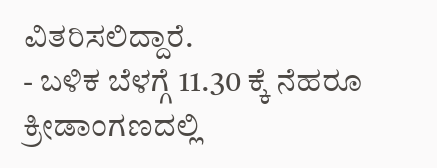ವಿತರಿಸಲಿದ್ದಾರೆ.
- ಬಳಿಕ ಬೆಳಗ್ಗೆ 11.30 ಕ್ಕೆ ನೆಹರೂ ಕ್ರೀಡಾಂಗಣದಲ್ಲಿ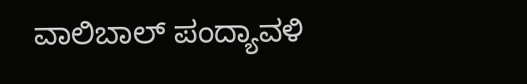ವಾಲಿಬಾಲ್ ಪಂದ್ಯಾವಳಿ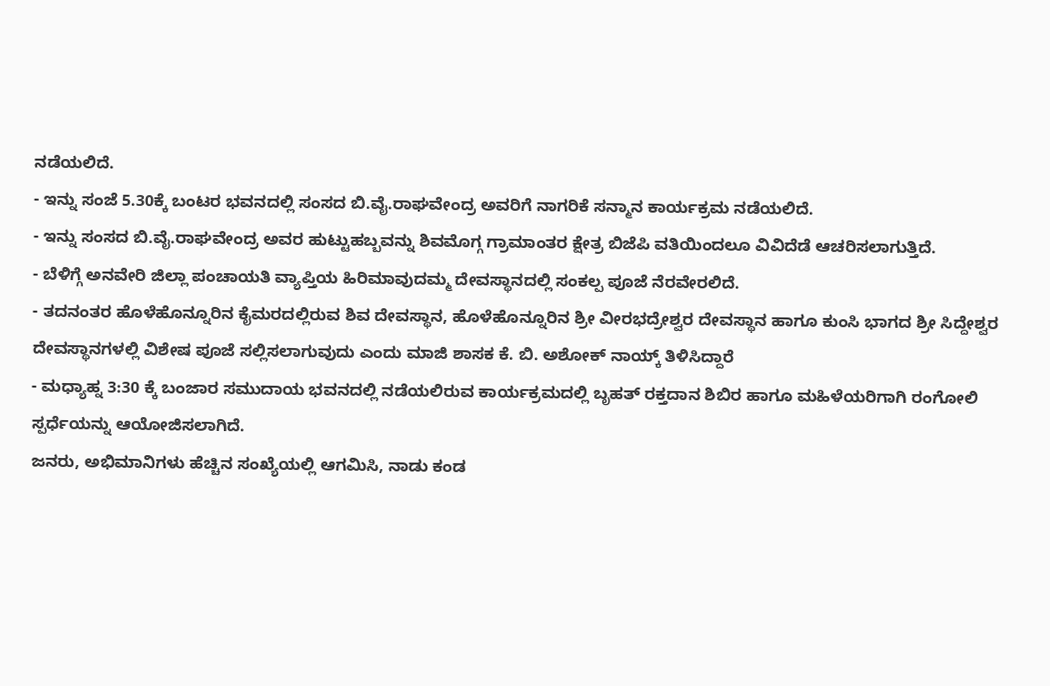ನಡೆಯಲಿದೆ.
- ಇನ್ನು ಸಂಜೆ 5.30ಕ್ಕೆ ಬಂಟರ ಭವನದಲ್ಲಿ ಸಂಸದ ಬಿ.ವೈ.ರಾಘವೇಂದ್ರ ಅವರಿಗೆ ನಾಗರಿಕೆ ಸನ್ಮಾನ ಕಾರ್ಯಕ್ರಮ ನಡೆಯಲಿದೆ.
- ಇನ್ನು ಸಂಸದ ಬಿ.ವೈ.ರಾಘವೇಂದ್ರ ಅವರ ಹುಟ್ಟುಹಬ್ಬವನ್ನು ಶಿವಮೊಗ್ಗ ಗ್ರಾಮಾಂತರ ಕ್ಷೇತ್ರ ಬಿಜೆಪಿ ವತಿಯಿಂದಲೂ ವಿವಿದೆಡೆ ಆಚರಿಸಲಾಗುತ್ತಿದೆ.
- ಬೆಳಿಗ್ಗೆ ಅನವೇರಿ ಜಿಲ್ಲಾ ಪಂಚಾಯತಿ ವ್ಯಾಪ್ತಿಯ ಹಿರಿಮಾವುದಮ್ಮ ದೇವಸ್ಥಾನದಲ್ಲಿ ಸಂಕಲ್ಪ ಪೂಜೆ ನೆರವೇರಲಿದೆ.
- ತದನಂತರ ಹೊಳೆಹೊನ್ನೂರಿನ ಕೈಮರದಲ್ಲಿರುವ ಶಿವ ದೇವಸ್ಥಾನ, ಹೊಳೆಹೊನ್ನೂರಿನ ಶ್ರೀ ವೀರಭದ್ರೇಶ್ವರ ದೇವಸ್ಥಾನ ಹಾಗೂ ಕುಂಸಿ ಭಾಗದ ಶ್ರೀ ಸಿದ್ದೇಶ್ವರ ದೇವಸ್ಥಾನಗಳಲ್ಲಿ ವಿಶೇಷ ಪೂಜೆ ಸಲ್ಲಿಸಲಾಗುವುದು ಎಂದು ಮಾಜಿ ಶಾಸಕ ಕೆ. ಬಿ. ಅಶೋಕ್ ನಾಯ್ಕ್ ತಿಳಿಸಿದ್ದಾರೆ
- ಮಧ್ಯಾಹ್ನ 3:30 ಕ್ಕೆ ಬಂಜಾರ ಸಮುದಾಯ ಭವನದಲ್ಲಿ ನಡೆಯಲಿರುವ ಕಾರ್ಯಕ್ರಮದಲ್ಲಿ ಬೃಹತ್ ರಕ್ತದಾನ ಶಿಬಿರ ಹಾಗೂ ಮಹಿಳೆಯರಿಗಾಗಿ ರಂಗೋಲಿ ಸ್ಪರ್ಧೆಯನ್ನು ಆಯೋಜಿಸಲಾಗಿದೆ.
ಜನರು, ಅಭಿಮಾನಿಗಳು ಹೆಚ್ಚಿನ ಸಂಖ್ಯೆಯಲ್ಲಿ ಆಗಮಿಸಿ, ನಾಡು ಕಂಡ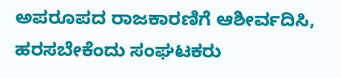ಅಪರೂಪದ ರಾಜಕಾರಣಿಗೆ ಆಶೀರ್ವದಿಸಿ, ಹರಸಬೇಕೆಂದು ಸಂಘಟಕರು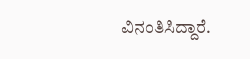ವಿನಂತಿಸಿದ್ದಾರೆ.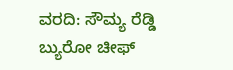ವರದಿ: ಸೌಮ್ಯ ರೆಡ್ಡಿ
ಬ್ಯುರೋ ಚೀಫ್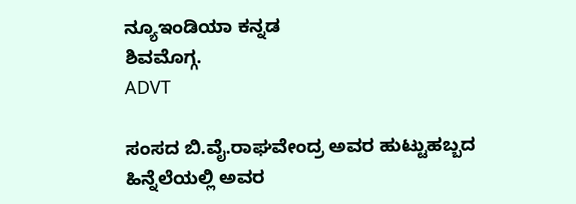ನ್ಯೂಇಂಡಿಯಾ ಕನ್ನಡ
ಶಿವಮೊಗ್ಗ.
ADVT

ಸಂಸದ ಬಿ.ವೈ.ರಾಘವೇಂದ್ರ ಅವರ ಹುಟ್ಟುಹಬ್ಬದ
ಹಿನ್ನೆಲೆಯಲ್ಲಿ ಅವರ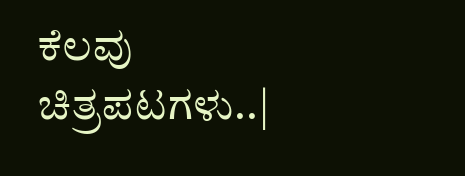ಕೆಲವು ಚಿತ್ರಪಟಗಳು..|